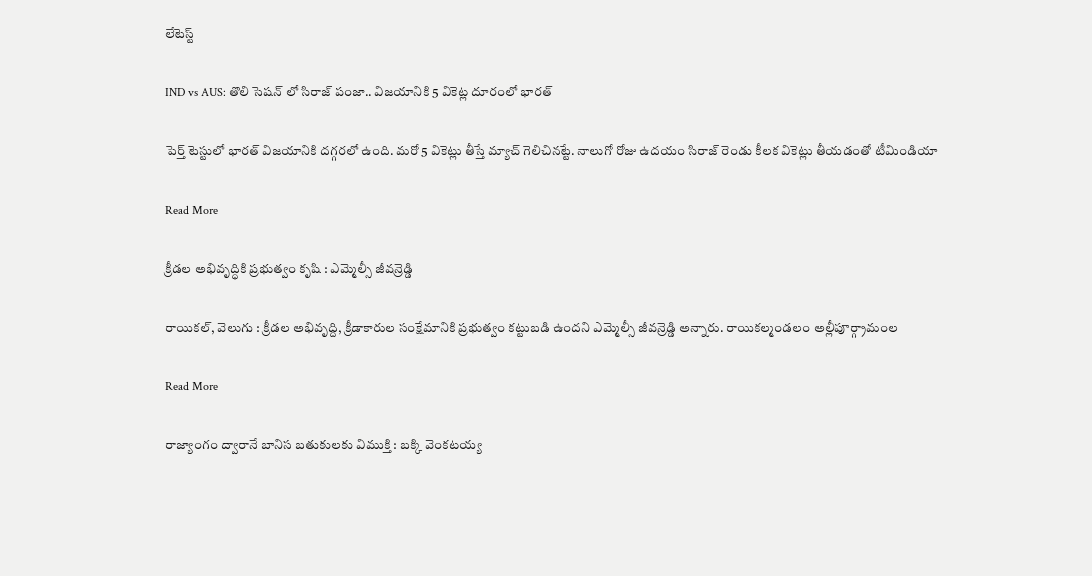లేటెస్ట్

IND vs AUS: తొలి సెషన్ లో సిరాజ్ పంజా.. విజయానికి 5 వికెట్ల దూరంలో భారత్

పెర్త్ టెస్టులో భారత్ విజయానికి దగ్గరలో ఉంది. మరో 5 వికెట్లు తీస్తే మ్యాచ్ గెలిచినట్టే. నాలుగో రోజు ఉదయం సిరాజ్ రెండు కీలక వికెట్లు తీయడంతో టీమిండియా

Read More

క్రీడల అభివృద్ధికి ప్రభుత్వం కృషి : ఎమ్మెల్సీ జీవన్రెడ్డి

రాయికల్, వెలుగు : క్రీడల అభివృద్ది, క్రీడాకారుల సంక్షేమానికి ప్రభుత్వం కట్టుబడి ఉందని ఎమ్మెల్సీ జీవన్రెడ్డి అన్నారు. రాయికల్మండలం అల్లీపూర్గ్రామంల

Read More

రాజ్యాంగం ద్వారానే బానిస బతుకులకు విముక్తి : బక్కి వెంకటయ్య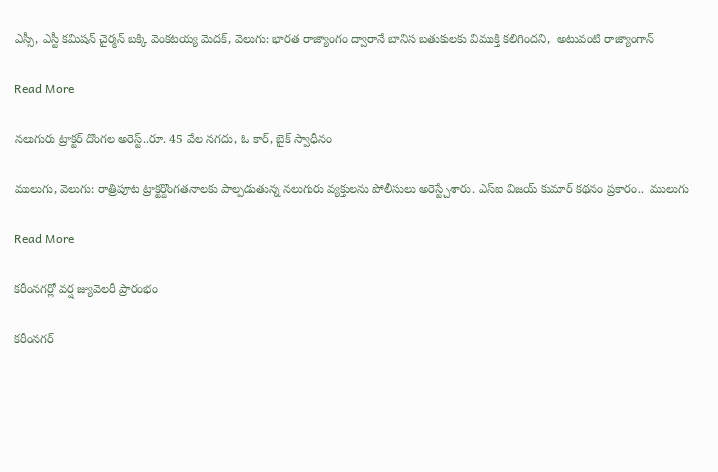ఎస్సీ, ఎస్టీ కమిషన్ చైర్మన్ బక్కి వెంకటయ్య మెదక్, వెలుగు: భారత రాజ్యాంగం ద్వారానే బానిస బతుకులకు విముక్తి కలిగిందని,  అటువంటి రాజ్యాంగాన్

Read More

నలుగురు ట్రాక్టర్ దొంగల అరెస్ట్..రూ. 45 వేల నగదు, ఓ కార్, బైక్ స్వాధీనం

ములుగు, వెలుగు: రాత్రిపూట ట్రాక్టర్దొంగతనాలకు పాల్పడుతున్న నలుగురు వ్యక్తులను పోలీసులు అరెస్ట్చేశారు. ఎస్ఐ విజయ్ కుమార్ కథనం ప్రకారం..  ములుగు

Read More

కరీంనగర్లో వర్ష జ్యువెలరీ ప్రారంభం

కరీంనగర్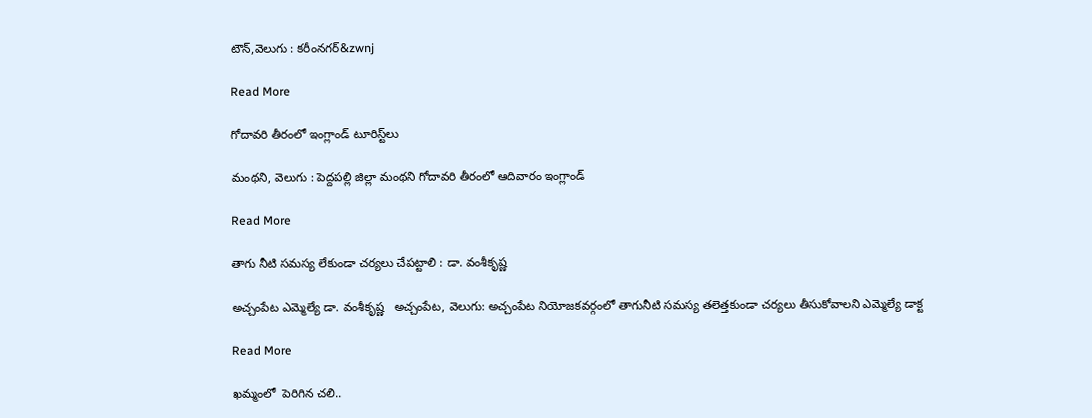టౌన్,వెలుగు : కరీంనగర్‌‌‌‌‌‌‌‌‌‌‌‌‌‌‌‌‌‌‌&zwnj

Read More

గోదావరి తీరంలో ఇంగ్లాండ్‌‌‌‌‌‌‌‌‌‌‌‌‌‌‌‌ టూరిస్ట్‌‌‌‌‌‌‌‌‌‌‌‌‌‌‌‌లు

మంథని, వెలుగు : పెద్దపల్లి జిల్లా మంథని గోదావరి తీరంలో ఆదివారం ఇంగ్లాండ్‌‌‌‌‌‌‌‌‌‌‌‌‌

Read More

తాగు నీటి సమస్య లేకుండా చర్యలు చేపట్టాలి : డా. వంశీకృష్ణ

అచ్చంపేట ఎమ్మెల్యే డా. వంశీకృష్ణ   అచ్చంపేట, వెలుగు: అచ్చంపేట నియోజకవర్గంలో తాగునీటి సమస్య తలెత్తకుండా చర్యలు తీసుకోవాలని ఎమ్మెల్యే డాక్ట

Read More

ఖమ్మంలో  పెరిగిన చలి..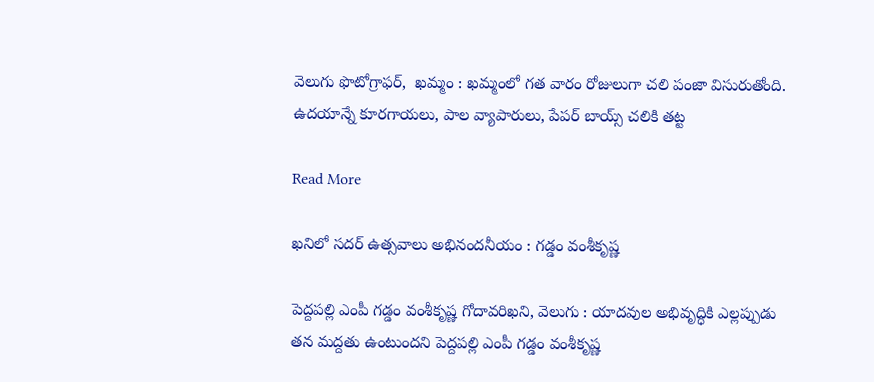వెలుగు ఫొటోగ్రాఫర్,  ఖమ్మం : ఖమ్మంలో గత వారం రోజులుగా చలి పంజా విసురుతోంది. ఉదయాన్నే కూరగాయలు, పాల వ్యాపారులు, పేపర్ బాయ్స్ చలికి తట్ట

Read More

ఖనిలో సదర్ ఉత్సవాలు అభినందనీయం : గడ్డం వంశీకృష్ణ

పెద్దపల్లి ఎంపీ గడ్డం వంశీకృష్ణ గోదావరిఖని, వెలుగు : యాదవుల అభివృద్ధికి ఎల్లప్పుడు తన మద్దతు ఉంటుందని పెద్దపల్లి ఎంపీ గడ్డం వంశీకృష్ణ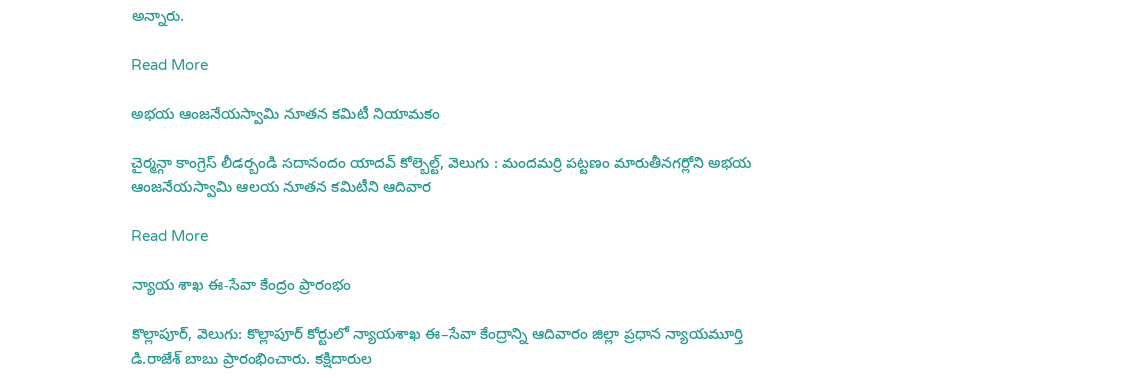అన్నారు.

Read More

అభయ ఆంజనేయస్వామి నూతన కమిటీ నియామకం

చైర్మన్గా కాంగ్రెస్ లీడర్బండి సదానందం యాదవ్ కోల్బెల్ట్, వెలుగు : మందమర్రి పట్టణం మారుతీనగర్లోని అభయ ఆంజనేయస్వామి ఆలయ నూతన కమిటీని ఆదివార

Read More

న్యాయ శాఖ ఈ-సేవా కేంద్రం ప్రారంభం

కొల్లాపూర్, వెలుగు: కొల్లాపూర్ కోర్టులో న్యాయశాఖ ఈ–సేవా కేంద్రాన్ని ఆదివారం జిల్లా ప్రధాన న్యాయమూర్తి డి.రాజేశ్ బాబు ప్రారంభించారు. కక్షిదారుల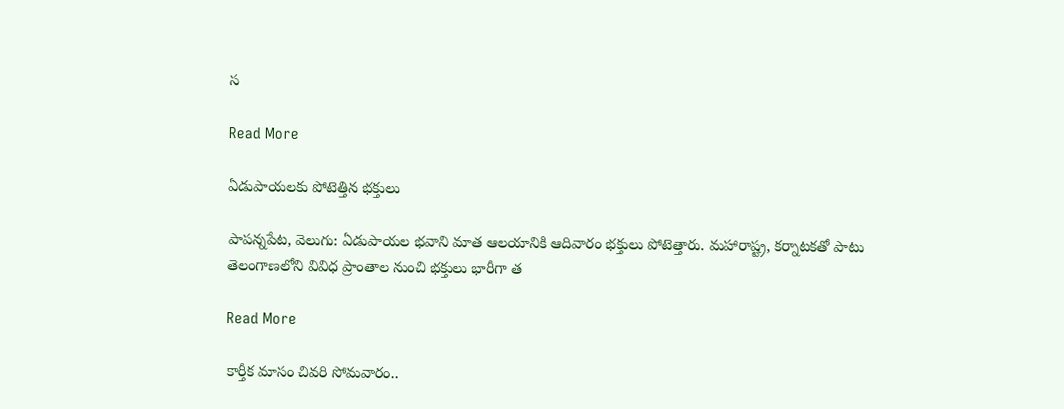స

Read More

ఏడుపాయలకు పోటెత్తిన భక్తులు

పాపన్నపేట, వెలుగు: ఏడుపాయల భవాని మాత ఆలయానికి ఆదివారం భక్తులు పోటెత్తారు. మహారాష్ట్ర, కర్నాటకతో పాటు తెలంగాణలోని వివిధ ప్రాంతాల నుంచి భక్తులు భారీగా త

Read More

కార్తీక మాసం చివరి సోమవారం..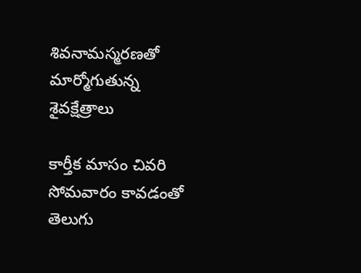శివనామస్మరణతో మార్మోగుతున్న శైవక్షేత్రాలు

కార్తీక మాసం చివరి సోమవారం కావడంతో తెలుగు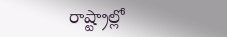రాష్ట్రాల్లో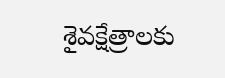శైవక్షేత్రాలకు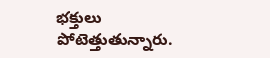భక్తులు పోటెత్తుతున్నారు.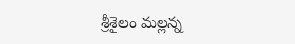శ్రీశైలం మల్లన్న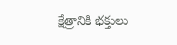క్షేత్రానికి భక్తులు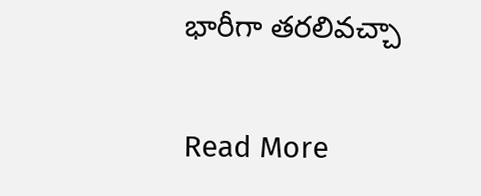భారీగా తరలివచ్చా

Read More